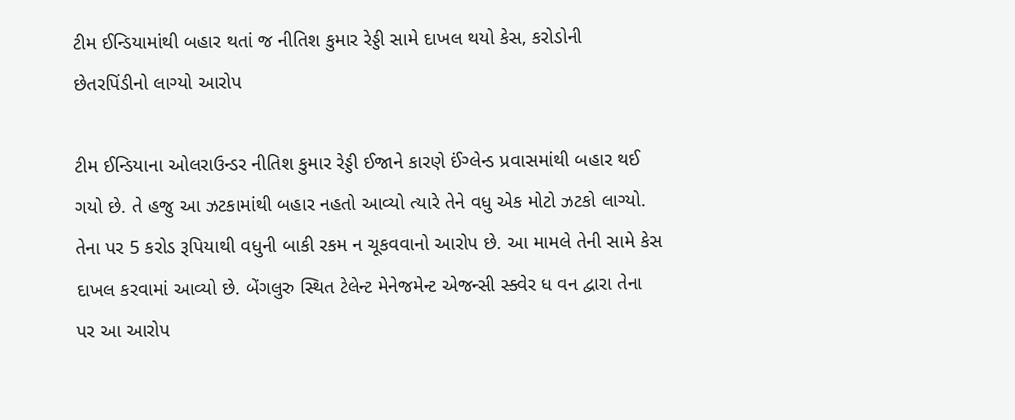ટીમ ઈન્ડિયામાંથી બહાર થતાં જ નીતિશ કુમાર રેડ્ડી સામે દાખલ થયો કેસ, કરોડોની છેતરપિંડીનો લાગ્યો આરોપ

ટીમ ઈન્ડિયાના ઓલરાઉન્ડર નીતિશ કુમાર રેડ્ડી ઈજાને કારણે ઈંગ્લેન્ડ પ્રવાસમાંથી બહાર થઈ ગયો છે. તે હજુ આ ઝટકામાંથી બહાર નહતો આવ્યો ત્યારે તેને વધુ એક મોટો ઝટકો લાગ્યો. તેના પર 5 કરોડ રૂપિયાથી વધુની બાકી રકમ ન ચૂકવવાનો આરોપ છે. આ મામલે તેની સામે કેસ દાખલ કરવામાં આવ્યો છે. બેંગલુરુ સ્થિત ટેલેન્ટ મેનેજમેન્ટ એજન્સી સ્ક્વેર ધ વન દ્વારા તેના પર આ આરોપ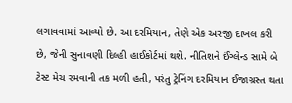લગાવવામાં આવ્યો છે. આ દરમિયાન, તેણે એક અરજી દાખલ કરી છે, જેની સુનાવણી દિલ્હી હાઈકોર્ટમાં થશે. નીતિશને ઈંગ્લેન્ડ સામે બે ટેસ્ટ મેચ રમવાની તક મળી હતી, પરંતુ ટ્રેનિંગ દરમિયાન ઈજાગ્રસ્ત થતા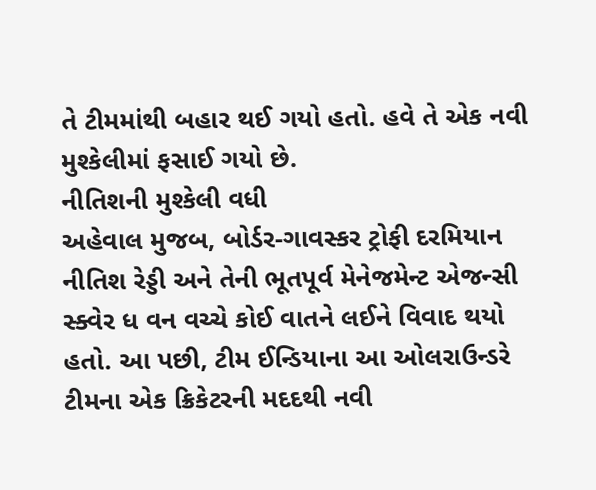તે ટીમમાંથી બહાર થઈ ગયો હતો. હવે તે એક નવી મુશ્કેલીમાં ફસાઈ ગયો છે.
નીતિશની મુશ્કેલી વધી
અહેવાલ મુજબ, બોર્ડર-ગાવસ્કર ટ્રોફી દરમિયાન નીતિશ રેડ્ડી અને તેની ભૂતપૂર્વ મેનેજમેન્ટ એજન્સી સ્ક્વેર ધ વન વચ્ચે કોઈ વાતને લઈને વિવાદ થયો હતો. આ પછી, ટીમ ઈન્ડિયાના આ ઓલરાઉન્ડરે ટીમના એક ક્રિકેટરની મદદથી નવી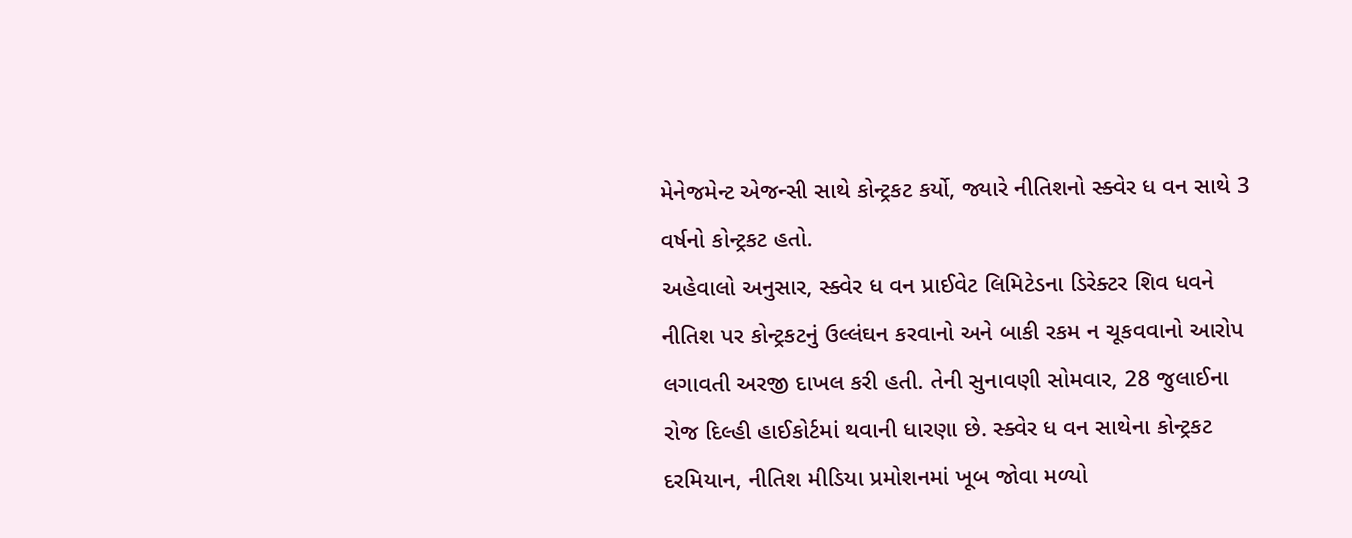મેનેજમેન્ટ એજન્સી સાથે કોન્ટ્રકટ કર્યો, જ્યારે નીતિશનો સ્ક્વેર ધ વન સાથે 3 વર્ષનો કોન્ટ્રકટ હતો.
અહેવાલો અનુસાર, સ્ક્વેર ધ વન પ્રાઈવેટ લિમિટેડના ડિરેક્ટર શિવ ધવને નીતિશ પર કોન્ટ્રકટનું ઉલ્લંઘન કરવાનો અને બાકી રકમ ન ચૂકવવાનો આરોપ લગાવતી અરજી દાખલ કરી હતી. તેની સુનાવણી સોમવાર, 28 જુલાઈના રોજ દિલ્હી હાઈકોર્ટમાં થવાની ધારણા છે. સ્ક્વેર ધ વન સાથેના કોન્ટ્રકટ દરમિયાન, નીતિશ મીડિયા પ્રમોશનમાં ખૂબ જોવા મળ્યો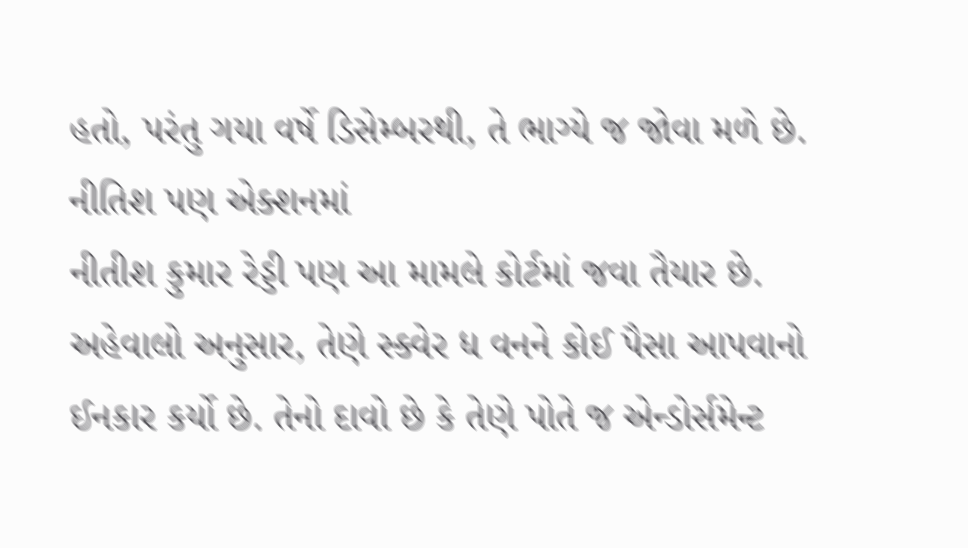હતો, પરંતુ ગયા વર્ષે ડિસેમ્બરથી, તે ભાગ્યે જ જોવા મળે છે.
નીતિશ પણ એક્શનમાં
નીતીશ કુમાર રેડ્ડી પણ આ મામલે કોર્ટમાં જવા તૈયાર છે. અહેવાલો અનુસાર, તેણે સ્ક્વેર ધ વનને કોઈ પૈસા આપવાનો ઈનકાર કર્યો છે. તેનો દાવો છે કે તેણે પોતે જ એન્ડોર્સમેન્ટ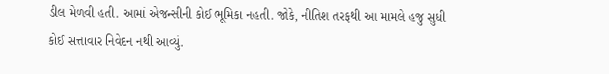ડીલ મેળવી હતી. આમાં એજન્સીની કોઈ ભૂમિકા નહતી. જોકે, નીતિશ તરફથી આ મામલે હજુ સુધી કોઈ સત્તાવાર નિવેદન નથી આવ્યું.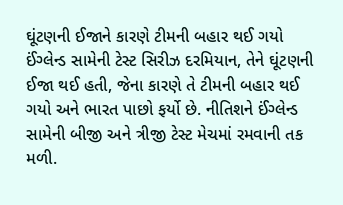ઘૂંટણની ઈજાને કારણે ટીમની બહાર થઈ ગયો
ઈંગ્લેન્ડ સામેની ટેસ્ટ સિરીઝ દરમિયાન, તેને ઘૂંટણની ઈજા થઈ હતી, જેના કારણે તે ટીમની બહાર થઈ ગયો અને ભારત પાછો ફર્યો છે. નીતિશને ઈંગ્લેન્ડ સામેની બીજી અને ત્રીજી ટેસ્ટ મેચમાં રમવાની તક મળી.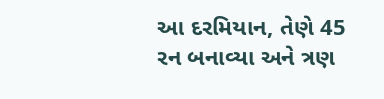આ દરમિયાન, તેણે 45 રન બનાવ્યા અને ત્રણ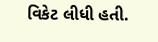વિકેટ લીધી હતી.